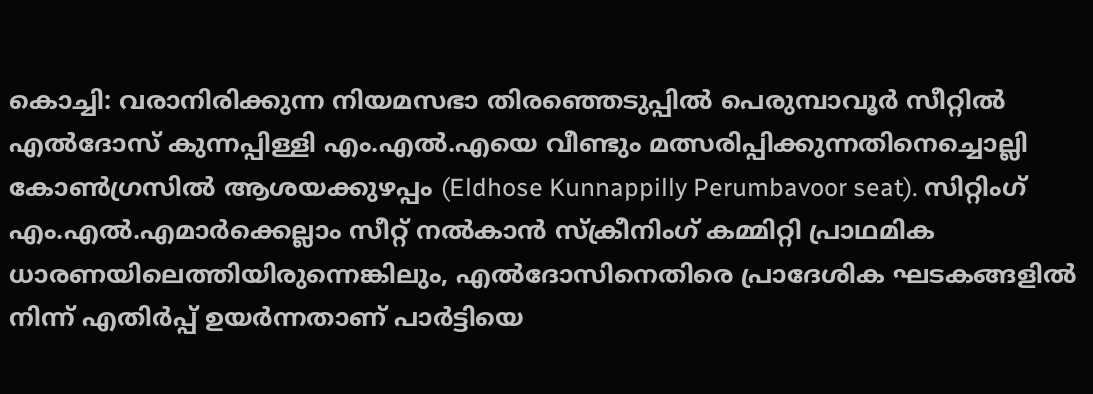കൊച്ചി: വരാനിരിക്കുന്ന നിയമസഭാ തിരഞ്ഞെടുപ്പിൽ പെരുമ്പാവൂർ സീറ്റിൽ എൽദോസ് കുന്നപ്പിള്ളി എം.എൽ.എയെ വീണ്ടും മത്സരിപ്പിക്കുന്നതിനെച്ചൊല്ലി കോൺഗ്രസിൽ ആശയക്കുഴപ്പം (Eldhose Kunnappilly Perumbavoor seat). സിറ്റിംഗ് എം.എൽ.എമാർക്കെല്ലാം സീറ്റ് നൽകാൻ സ്ക്രീനിംഗ് കമ്മിറ്റി പ്രാഥമിക ധാരണയിലെത്തിയിരുന്നെങ്കിലും, എൽദോസിനെതിരെ പ്രാദേശിക ഘടകങ്ങളിൽ നിന്ന് എതിർപ്പ് ഉയർന്നതാണ് പാർട്ടിയെ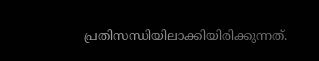പ്രതിസന്ധിയിലാക്കിയിരിക്കുന്നത്.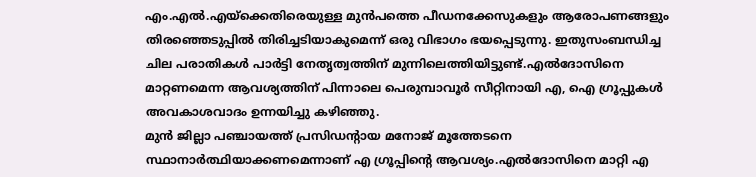എം.എൽ.എയ്ക്കെതിരെയുള്ള മുൻപത്തെ പീഡനക്കേസുകളും ആരോപണങ്ങളും തിരഞ്ഞെടുപ്പിൽ തിരിച്ചടിയാകുമെന്ന് ഒരു വിഭാഗം ഭയപ്പെടുന്നു. ഇതുസംബന്ധിച്ച ചില പരാതികൾ പാർട്ടി നേതൃത്വത്തിന് മുന്നിലെത്തിയിട്ടുണ്ട്.എൽദോസിനെ മാറ്റണമെന്ന ആവശ്യത്തിന് പിന്നാലെ പെരുമ്പാവൂർ സീറ്റിനായി എ, ഐ ഗ്രൂപ്പുകൾ അവകാശവാദം ഉന്നയിച്ചു കഴിഞ്ഞു.
മുൻ ജില്ലാ പഞ്ചായത്ത് പ്രസിഡന്റായ മനോജ് മൂത്തേടനെ സ്ഥാനാർത്ഥിയാക്കണമെന്നാണ് എ ഗ്രൂപ്പിന്റെ ആവശ്യം.എൽദോസിനെ മാറ്റി എ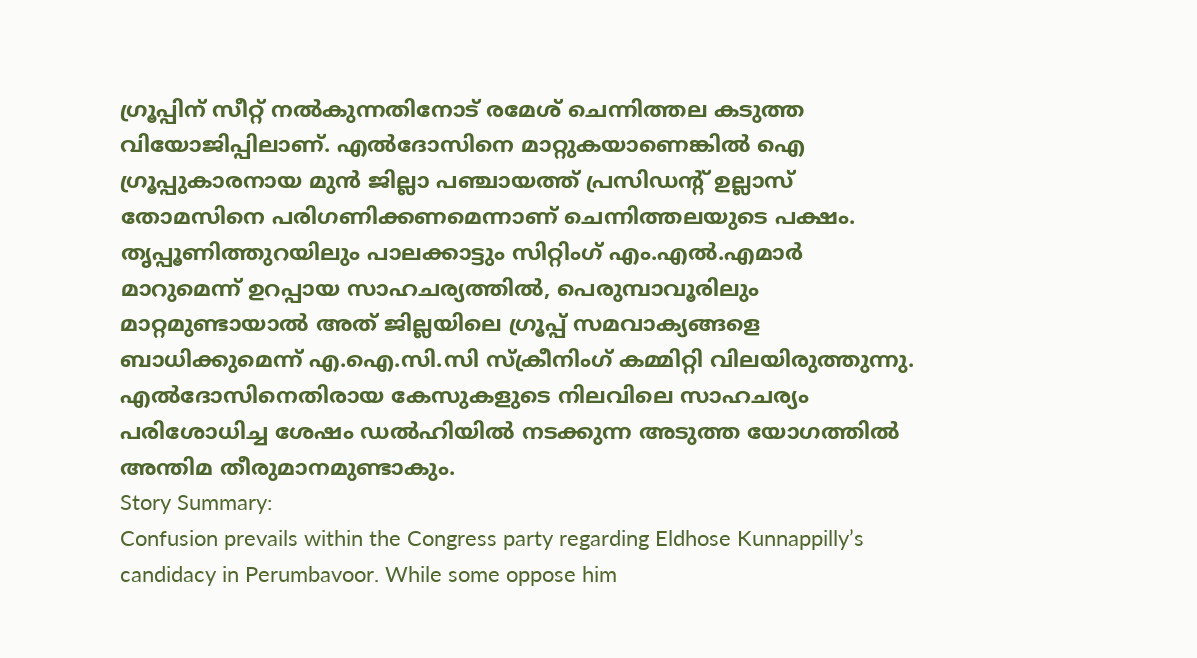ഗ്രൂപ്പിന് സീറ്റ് നൽകുന്നതിനോട് രമേശ് ചെന്നിത്തല കടുത്ത വിയോജിപ്പിലാണ്. എൽദോസിനെ മാറ്റുകയാണെങ്കിൽ ഐ ഗ്രൂപ്പുകാരനായ മുൻ ജില്ലാ പഞ്ചായത്ത് പ്രസിഡന്റ് ഉല്ലാസ് തോമസിനെ പരിഗണിക്കണമെന്നാണ് ചെന്നിത്തലയുടെ പക്ഷം.
തൃപ്പൂണിത്തുറയിലും പാലക്കാട്ടും സിറ്റിംഗ് എം.എൽ.എമാർ മാറുമെന്ന് ഉറപ്പായ സാഹചര്യത്തിൽ, പെരുമ്പാവൂരിലും മാറ്റമുണ്ടായാൽ അത് ജില്ലയിലെ ഗ്രൂപ്പ് സമവാക്യങ്ങളെ ബാധിക്കുമെന്ന് എ.ഐ.സി.സി സ്ക്രീനിംഗ് കമ്മിറ്റി വിലയിരുത്തുന്നു. എൽദോസിനെതിരായ കേസുകളുടെ നിലവിലെ സാഹചര്യം പരിശോധിച്ച ശേഷം ഡൽഹിയിൽ നടക്കുന്ന അടുത്ത യോഗത്തിൽ അന്തിമ തീരുമാനമുണ്ടാകും.
Story Summary:
Confusion prevails within the Congress party regarding Eldhose Kunnappilly’s candidacy in Perumbavoor. While some oppose him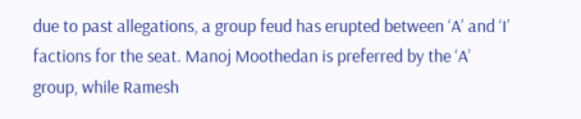due to past allegations, a group feud has erupted between ‘A’ and ‘I’ factions for the seat. Manoj Moothedan is preferred by the ‘A’ group, while Ramesh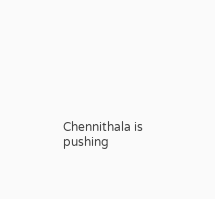Chennithala is pushing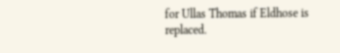for Ullas Thomas if Eldhose is replaced.